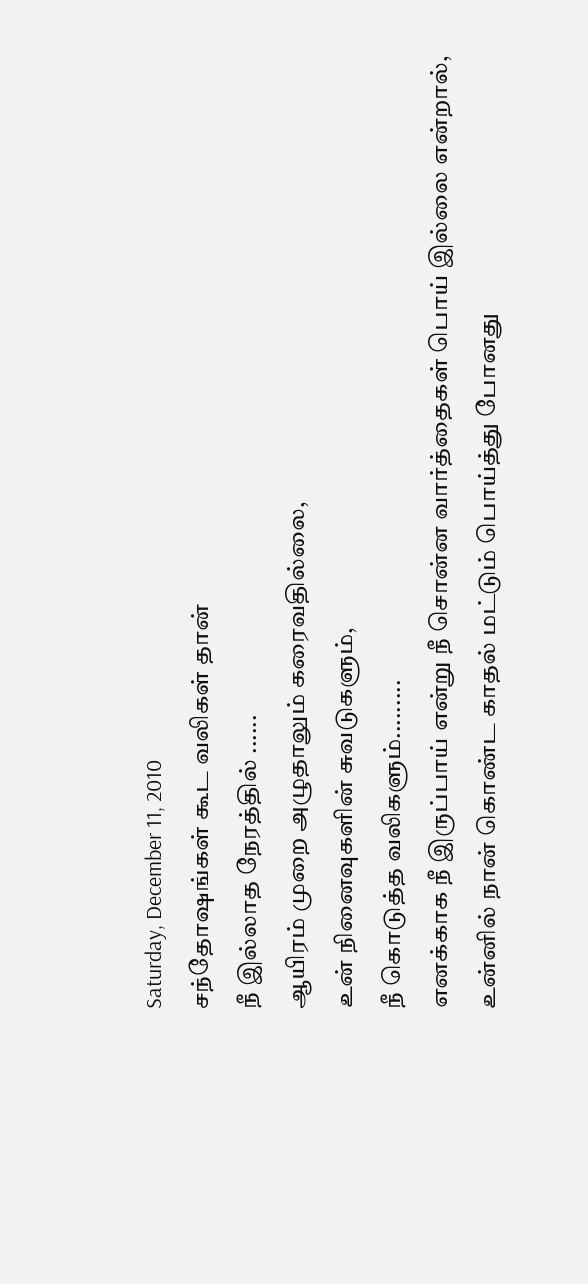Saturday, December 11, 2010
சந்தோஷங்கள் கூட வலிகள் தான்
நீ இல்லாத நேரத்தில் ......
ஆயிரம் முறை அழுதாலும் கரைவதில்லை,
உன் நினைவுகளின் சுவடுகளும்,
நீ கொடுத்த வலிகளும்.........
எனக்காக நீ இருப்பாய் என்று நீ சொன்ன வார்த்தைகள் பொய் இல்லை என்றால்,
உன்னில் நான் கொண்ட காதல் மட்டும் பொய்த்து போனது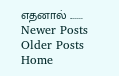எதனால் .......
Newer Posts
Older Posts
Home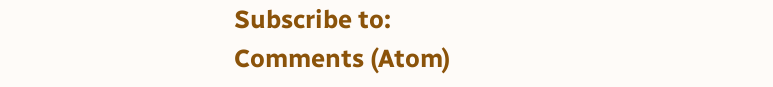Subscribe to:
Comments (Atom)